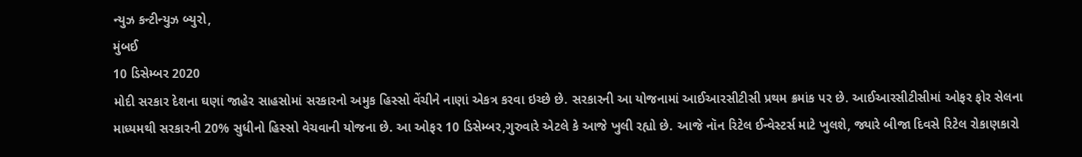ન્યુઝ કન્ટીન્યુઝ બ્યુરો,
મુંબઈ
10 ડિસેમ્બર 2020
મોદી સરકાર દેશના ઘણાં જાહેર સાહસોમાં સરકારનો અમુક હિસ્સો વેંચીને નાણાં એકત્ર કરવા ઇચ્છે છે. સરકારની આ યોજનામાં આઈઆરસીટીસી પ્રથમ ક્રમાંક પર છે. આઈઆરસીટીસીમાં ઓફર ફોર સેલના માધ્યમથી સરકારની 20% સુધીનો હિસ્સો વેચવાની યોજના છે. આ ઓફર 10 ડિસેમ્બર,ગુરુવારે એટલે કે આજે ખુલી રહ્યો છે. આજે નૉન રિટેલ ઈન્વેસ્ટર્સ માટે ખુલશે, જ્યારે બીજા દિવસે રિટેલ રોકાણકારો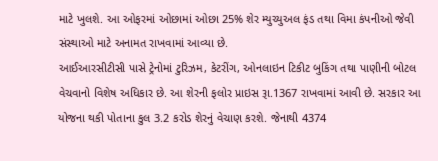માટે ખુલશે. આ ઓફરમાં ઓછામાં ઓછા 25% શેર મ્યુચ્યુઅલ ફંડ તથા વિમા કંપનીઓ જેવી સંસ્થાઓ માટે અનામત રાખવામાં આવ્યા છે.
આઈઆરસીટીસી પાસે ટ્રેનોમાં ટુરિઝમ, કેટરીંગ, ઓનલાઇન ટિકીટ બુકિંગ તથા પાણીની બોટલ વેચવાનો વિશેષ અધિકાર છે. આ શેરની ફલોર પ્રાઇસ રૂા.1367 રાખવામાં આવી છે. સરકાર આ યોજના થકી પોતાના કુલ 3.2 કરોડ શેરનું વેચાણ કરશે. જેનાથી 4374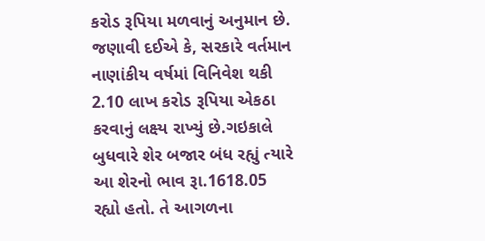કરોડ રૂપિયા મળવાનું અનુમાન છે. જણાવી દઈએ કે, સરકારે વર્તમાન નાણાંકીય વર્ષમાં વિનિવેશ થકી 2.10 લાખ કરોડ રૂપિયા એકઠા કરવાનું લક્ષ્ય રાખ્યું છે.ગઇકાલે બુધવારે શેર બજાર બંધ રહ્યું ત્યારે આ શેરનો ભાવ રૂા.1618.05 રહ્યો હતો. તે આગળના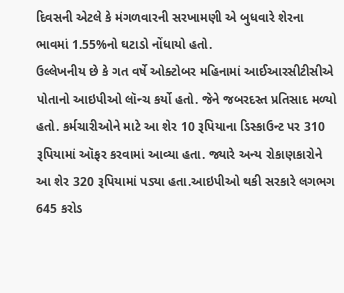દિવસની એટલે કે મંગળવારની સરખામણી એ બુધવારે શેરના ભાવમાં 1.55%નો ઘટાડો નોંધાયો હતો.
ઉલ્લેખનીય છે કે ગત વર્ષે ઓક્ટોબર મહિનામાં આઈઆરસીટીસીએ પોતાનો આઇપીઓ લૉન્ચ કર્યો હતો. જેને જબરદસ્ત પ્રતિસાદ મળ્યો હતો. કર્મચારીઓને માટે આ શેર 10 રૂપિયાના ડિસ્કાઉન્ટ પર 310 રૂપિયામાં ઑફર કરવામાં આવ્યા હતા. જ્યારે અન્ય રોકાણકારોને આ શેર 320 રૂપિયામાં પડ્યા હતા.આઇપીઓ થકી સરકારે લગભગ 645 કરોડ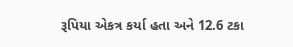રૂપિયા એકત્ર કર્યા હતા અને 12.6 ટકા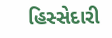હિસ્સેદારી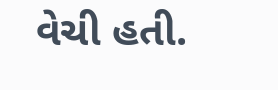વેચી હતી.